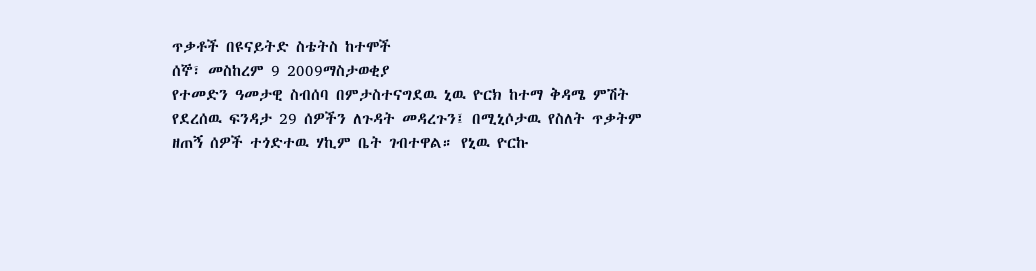ጥቃቶች በዩናይትድ ስቴትስ ከተሞች
ሰኞ፣ መስከረም 9 2009ማስታወቂያ
የተመድን ዓመታዊ ስብሰባ በምታስተናግደዉ ኒዉ ዮርክ ከተማ ቅዳሜ ምሽት የደረሰዉ ፍንዳታ 29 ሰዎችን ለጉዳት መዳረጉን፤ በሚኒሶታዉ የስለት ጥቃትም ዘጠኝ ሰዎች ተጎድተዉ ሃኪም ቤት ገብተዋል። የኒዉ ዮርኩ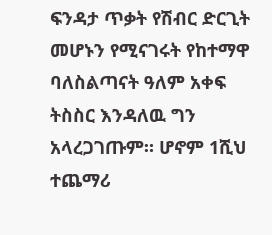ፍንዳታ ጥቃት የሽብር ድርጊት መሆኑን የሚናገሩት የከተማዋ ባለስልጣናት ዓለም አቀፍ ትስስር እንዳለዉ ግን አላረጋገጡም። ሆኖም 1ሺህ ተጨማሪ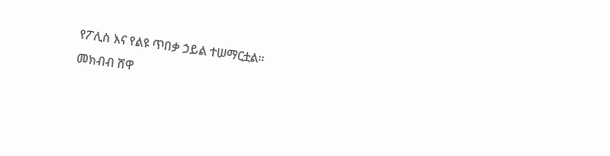የፖሊስ እና የልዩ ጥበቃ ኃይል ተሠማርቷል።
መክብብ ሸዋ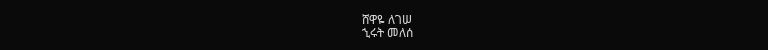ሸዋዬ ለገሠ
ኂሩት መለሰ